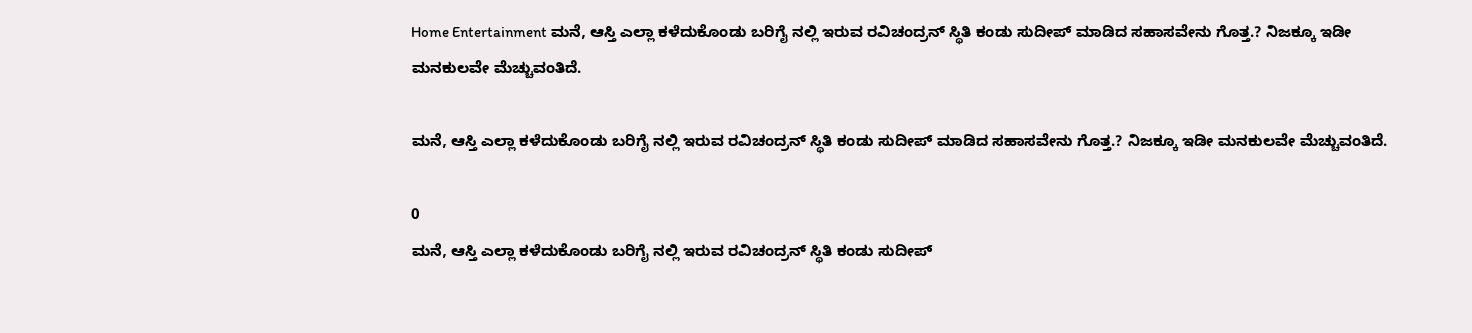Home Entertainment ಮನೆ, ಆಸ್ತಿ ಎಲ್ಲಾ ಕಳೆದುಕೊಂಡು ಬರಿಗೈ ನಲ್ಲಿ ಇರುವ ರವಿಚಂದ್ರನ್ ಸ್ಥಿತಿ ಕಂಡು ಸುದೀಪ್ ಮಾಡಿದ ಸಹಾಸವೇನು ಗೊತ್ತ.? ನಿಜಕ್ಕೂ ಇಡೀ ಮನಕುಲವೇ ಮೆಚ್ಚುವಂತಿದೆ.

ಮನೆ, ಆಸ್ತಿ ಎಲ್ಲಾ ಕಳೆದುಕೊಂಡು ಬರಿಗೈ ನಲ್ಲಿ ಇರುವ ರವಿಚಂದ್ರನ್ ಸ್ಥಿತಿ ಕಂಡು ಸುದೀಪ್ ಮಾಡಿದ ಸಹಾಸವೇನು ಗೊತ್ತ.? ನಿಜಕ್ಕೂ ಇಡೀ ಮನಕುಲವೇ ಮೆಚ್ಚುವಂತಿದೆ.

0
ಮನೆ, ಆಸ್ತಿ ಎಲ್ಲಾ ಕಳೆದುಕೊಂಡು ಬರಿಗೈ ನಲ್ಲಿ ಇರುವ ರವಿಚಂದ್ರನ್ ಸ್ಥಿತಿ ಕಂಡು ಸುದೀಪ್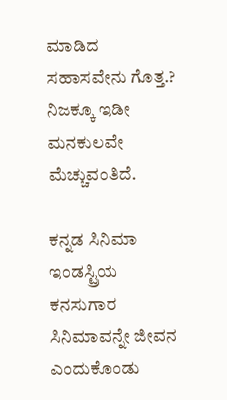ಮಾಡಿದ ಸಹಾಸವೇನು ಗೊತ್ತ.? ನಿಜಕ್ಕೂ ಇಡೀ ಮನಕುಲವೇ ಮೆಚ್ಚುವಂತಿದೆ.

ಕನ್ನಡ ಸಿನಿಮಾ ಇಂಡಸ್ಟ್ರಿಯ ಕನಸುಗಾರ ಸಿನಿಮಾವನ್ನೇ ಜೀವನ ಎಂದುಕೊಂಡು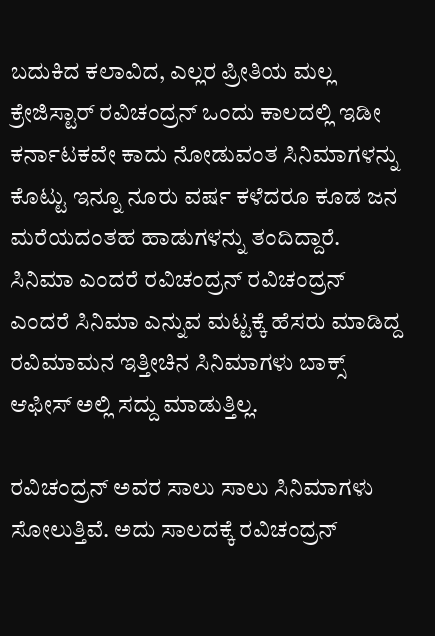ಬದುಕಿದ ಕಲಾವಿದ, ಎಲ್ಲರ ಪ್ರೀತಿಯ ಮಲ್ಲ ಕ್ರೇಜಿಸ್ಟಾರ್ ರವಿಚಂದ್ರನ್ ಒಂದು ಕಾಲದಲ್ಲಿ ಇಡೀ ಕರ್ನಾಟಕವೇ ಕಾದು ನೋಡುವಂತ ಸಿನಿಮಾಗಳನ್ನು ಕೊಟ್ಟು ಇನ್ನೂ ನೂರು ವರ್ಷ ಕಳೆದರೂ ಕೂಡ ಜನ ಮರೆಯದಂತಹ ಹಾಡುಗಳನ್ನು ತಂದಿದ್ದಾರೆ. ಸಿನಿಮಾ ಎಂದರೆ ರವಿಚಂದ್ರನ್ ರವಿಚಂದ್ರನ್ ಎಂದರೆ ಸಿನಿಮಾ ಎನ್ನುವ ಮಟ್ಟಕ್ಕೆ ಹೆಸರು ಮಾಡಿದ್ದ ರವಿಮಾಮನ ಇತ್ತೀಚಿನ ಸಿನಿಮಾಗಳು ಬಾಕ್ಸ್ ಆಫೀಸ್ ಅಲ್ಲಿ ಸದ್ದು ಮಾಡುತ್ತಿಲ್ಲ.

ರವಿಚಂದ್ರನ್ ಅವರ ಸಾಲು ಸಾಲು ಸಿನಿಮಾಗಳು ಸೋಲುತ್ತಿವೆ. ಅದು ಸಾಲದಕ್ಕೆ ರವಿಚಂದ್ರನ್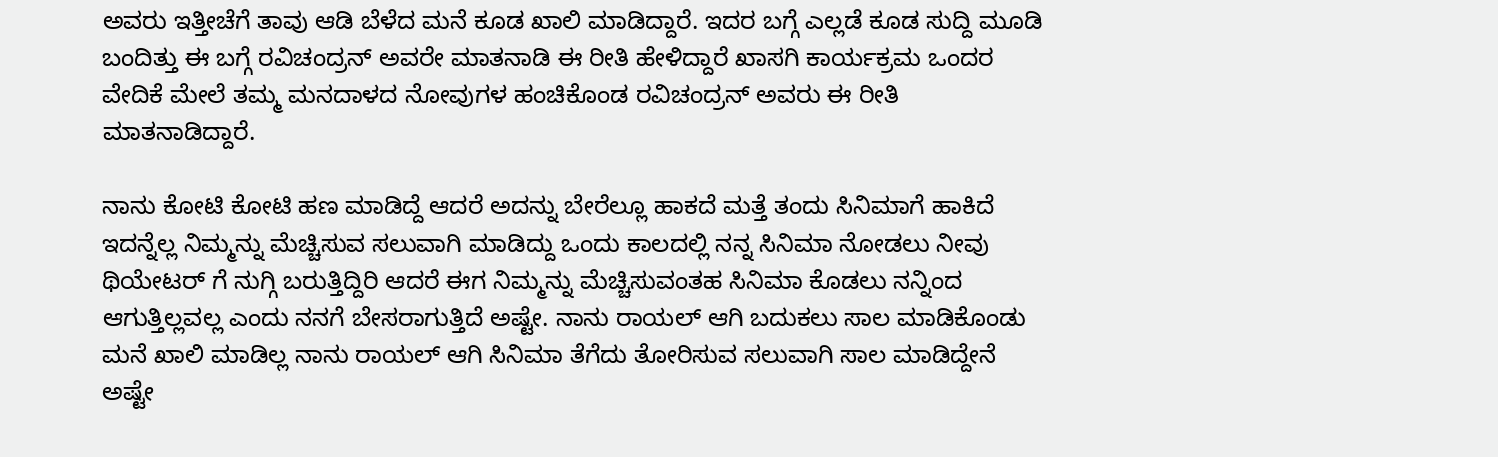ಅವರು ಇತ್ತೀಚೆಗೆ ತಾವು ಆಡಿ ಬೆಳೆದ ಮನೆ ಕೂಡ ಖಾಲಿ ಮಾಡಿದ್ದಾರೆ. ಇದರ ಬಗ್ಗೆ ಎಲ್ಲಡೆ ಕೂಡ ಸುದ್ದಿ ಮೂಡಿ ಬಂದಿತ್ತು ಈ ಬಗ್ಗೆ ರವಿಚಂದ್ರನ್ ಅವರೇ ಮಾತನಾಡಿ ಈ ರೀತಿ ಹೇಳಿದ್ದಾರೆ ಖಾಸಗಿ ಕಾರ್ಯಕ್ರಮ ಒಂದರ ವೇದಿಕೆ ಮೇಲೆ ತಮ್ಮ ಮನದಾಳದ ನೋವುಗಳ ಹಂಚಿಕೊಂಡ ರವಿಚಂದ್ರನ್ ಅವರು ಈ ರೀತಿ ಮಾತನಾಡಿದ್ದಾರೆ.

ನಾನು ಕೋಟಿ ಕೋಟಿ ಹಣ ಮಾಡಿದ್ದೆ ಆದರೆ ಅದನ್ನು ಬೇರೆಲ್ಲೂ ಹಾಕದೆ ಮತ್ತೆ ತಂದು ಸಿನಿಮಾಗೆ ಹಾಕಿದೆ ಇದನ್ನೆಲ್ಲ ನಿಮ್ಮನ್ನು ಮೆಚ್ಚಿಸುವ ಸಲುವಾಗಿ ಮಾಡಿದ್ದು ಒಂದು ಕಾಲದಲ್ಲಿ ನನ್ನ ಸಿನಿಮಾ ನೋಡಲು ನೀವು ಥಿಯೇಟರ್ ಗೆ ನುಗ್ಗಿ ಬರುತ್ತಿದ್ದಿರಿ ಆದರೆ ಈಗ ನಿಮ್ಮನ್ನು ಮೆಚ್ಚಿಸುವಂತಹ ಸಿನಿಮಾ ಕೊಡಲು ನನ್ನಿಂದ ಆಗುತ್ತಿಲ್ಲವಲ್ಲ ಎಂದು ನನಗೆ ಬೇಸರಾಗುತ್ತಿದೆ ಅಷ್ಟೇ. ನಾನು ರಾಯಲ್ ಆಗಿ ಬದುಕಲು ಸಾಲ ಮಾಡಿಕೊಂಡು ಮನೆ ಖಾಲಿ ಮಾಡಿಲ್ಲ ನಾನು ರಾಯಲ್ ಆಗಿ ಸಿನಿಮಾ ತೆಗೆದು ತೋರಿಸುವ ಸಲುವಾಗಿ ಸಾಲ ಮಾಡಿದ್ದೇನೆ ಅಷ್ಟೇ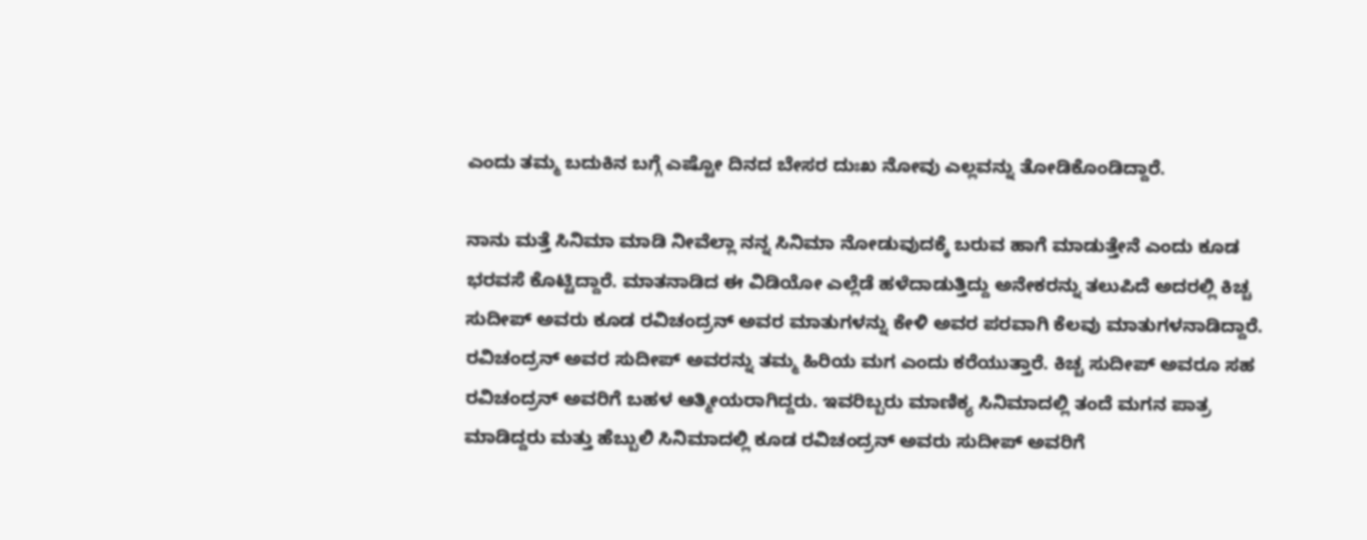ಎಂದು ತಮ್ಮ ಬದುಕಿನ ಬಗ್ಗೆ ಎಷ್ಟೋ ದಿನದ ಬೇಸರ ದುಃಖ ನೋವು ಎಲ್ಲವನ್ನು ತೋಡಿಕೊಂಡಿದ್ದಾರೆ.

ನಾನು ಮತ್ತೆ ಸಿನಿಮಾ ಮಾಡಿ ನೀವೆಲ್ಲಾ ನನ್ನ ಸಿನಿಮಾ ನೋಡುವುದಕ್ಕೆ ಬರುವ ಹಾಗೆ ಮಾಡುತ್ತೇನೆ ಎಂದು ಕೂಡ ಭರವಸೆ ಕೊಟ್ಟಿದ್ದಾರೆ. ಮಾತನಾಡಿದ ಈ ವಿಡಿಯೋ ಎಲ್ಲೆಡೆ ಹಳೆದಾಡುತ್ತಿದ್ದು ಅನೇಕರನ್ನು ತಲುಪಿದೆ ಅದರಲ್ಲಿ ಕಿಚ್ಚ ಸುದೀಪ್ ಅವರು ಕೂಡ ರವಿಚಂದ್ರನ್ ಅವರ ಮಾತುಗಳನ್ನು ಕೇಳಿ ಅವರ ಪರವಾಗಿ ಕೆಲವು ಮಾತುಗಳನಾಡಿದ್ದಾರೆ. ರವಿಚಂದ್ರನ್ ಅವರ ಸುದೀಪ್ ಅವರನ್ನು ತಮ್ಮ ಹಿರಿಯ ಮಗ ಎಂದು ಕರೆಯುತ್ತಾರೆ. ಕಿಚ್ಚ ಸುದೀಪ್ ಅವರೂ ಸಹ ರವಿಚಂದ್ರನ್ ಅವರಿಗೆ ಬಹಳ ಆತ್ಮೀಯರಾಗಿದ್ದರು. ಇವರಿಬ್ಬರು ಮಾಣಿಕ್ಯ ಸಿನಿಮಾದಲ್ಲಿ ತಂದೆ ಮಗನ ಪಾತ್ರ ಮಾಡಿದ್ದರು ಮತ್ತು ಹೆಬ್ಬುಲಿ ಸಿನಿಮಾದಲ್ಲಿ ಕೂಡ ರವಿಚಂದ್ರನ್ ಅವರು ಸುದೀಪ್ ಅವರಿಗೆ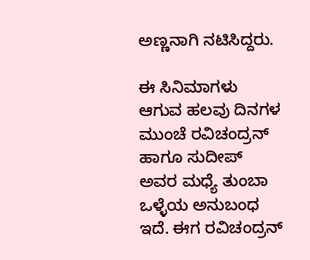ಅಣ್ಣನಾಗಿ ನಟಿಸಿದ್ದರು.

ಈ ಸಿನಿಮಾಗಳು ಆಗುವ ಹಲವು ದಿನಗಳ ಮುಂಚೆ ರವಿಚಂದ್ರನ್ ಹಾಗೂ ಸುದೀಪ್ ಅವರ ಮಧ್ಯೆ ತುಂಬಾ ಒಳ್ಳೆಯ ಅನುಬಂಧ ಇದೆ. ಈಗ ರವಿಚಂದ್ರನ್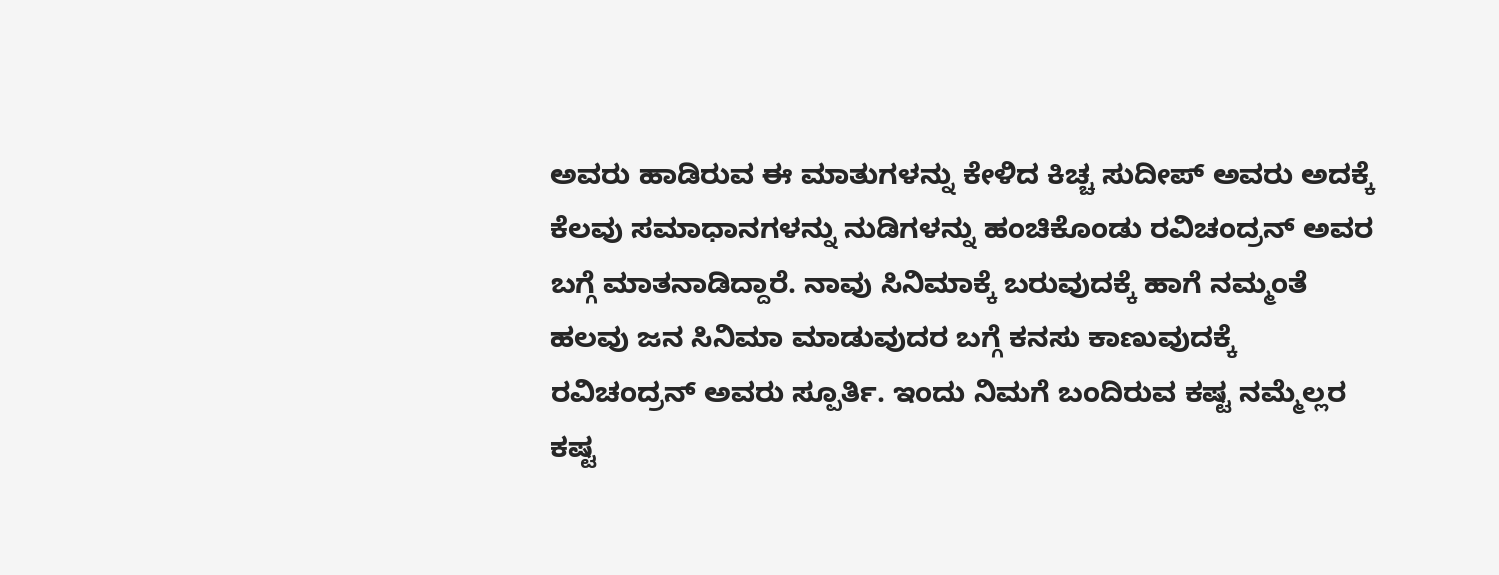ಅವರು ಹಾಡಿರುವ ಈ ಮಾತುಗಳನ್ನು ಕೇಳಿದ ಕಿಚ್ಚ ಸುದೀಪ್ ಅವರು ಅದಕ್ಕೆ ಕೆಲವು ಸಮಾಧಾನಗಳನ್ನು ನುಡಿಗಳನ್ನು ಹಂಚಿಕೊಂಡು ರವಿಚಂದ್ರನ್ ಅವರ ಬಗ್ಗೆ ಮಾತನಾಡಿದ್ದಾರೆ. ನಾವು ಸಿನಿಮಾಕ್ಕೆ ಬರುವುದಕ್ಕೆ ಹಾಗೆ ನಮ್ಮಂತೆ ಹಲವು ಜನ ಸಿನಿಮಾ ಮಾಡುವುದರ ಬಗ್ಗೆ ಕನಸು ಕಾಣುವುದಕ್ಕೆ ರವಿಚಂದ್ರನ್ ಅವರು ಸ್ಪೂರ್ತಿ. ಇಂದು ನಿಮಗೆ ಬಂದಿರುವ ಕಷ್ಟ ನಮ್ಮೆಲ್ಲರ ಕಷ್ಟ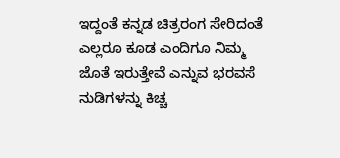ಇದ್ದಂತೆ ಕನ್ನಡ ಚಿತ್ರರಂಗ ಸೇರಿದಂತೆ ಎಲ್ಲರೂ ಕೂಡ ಎಂದಿಗೂ ನಿಮ್ಮ ಜೊತೆ ಇರುತ್ತೇವೆ ಎನ್ನುವ ಭರವಸೆ ನುಡಿಗಳನ್ನು ಕಿಚ್ಚ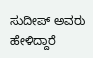ಸುದೀಪ್ ಅವರು ಹೇಳಿದ್ದಾರೆ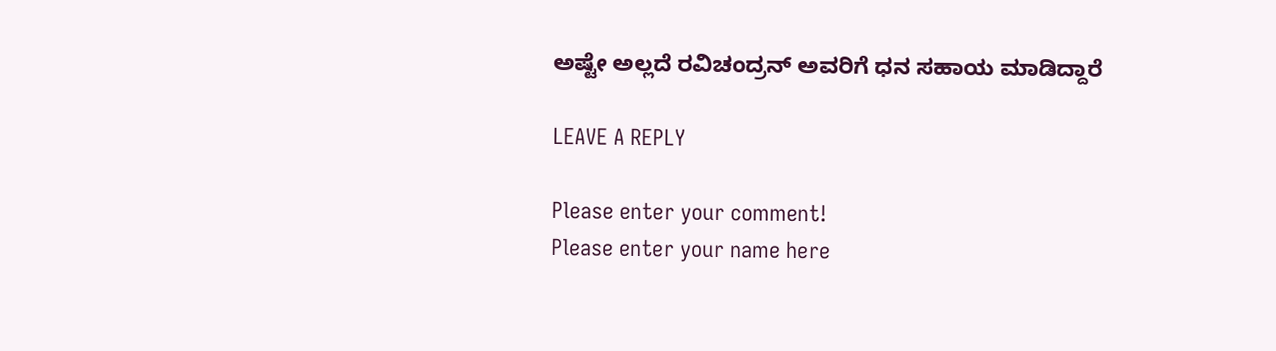ಅಷ್ಟೇ ಅಲ್ಲದೆ ರವಿಚಂದ್ರನ್ ಅವರಿಗೆ ಧನ ಸಹಾಯ ಮಾಡಿದ್ದಾರೆ

LEAVE A REPLY

Please enter your comment!
Please enter your name here